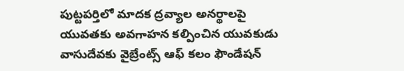పుట్టపర్తిలో మాదక ద్రవ్యాల అనర్థాలపై యువతకు అవగాహన కల్పించిన యువకుడు వాసుదేవకు వైబ్రేంట్స్ ఆఫ్ కలం ఫౌండేషన్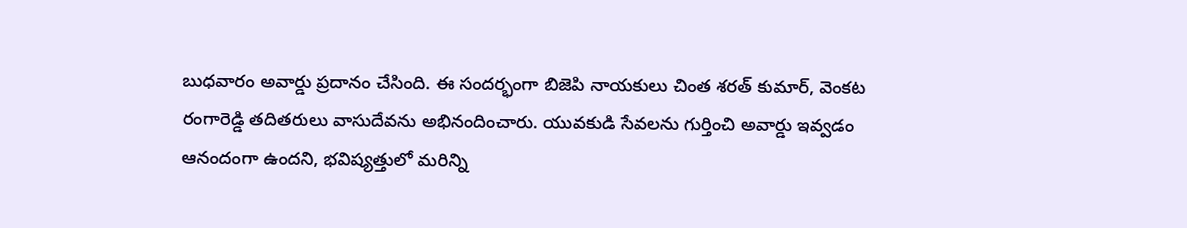బుధవారం అవార్డు ప్రదానం చేసింది. ఈ సందర్భంగా బిజెపి నాయకులు చింత శరత్ కుమార్, వెంకట రంగారెడ్డి తదితరులు వాసుదేవను అభినందించారు. యువకుడి సేవలను గుర్తించి అవార్డు ఇవ్వడం ఆనందంగా ఉందని, భవిష్యత్తులో మరిన్ని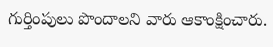గుర్తింపులు పొందాలని వారు ఆకాంక్షించారు.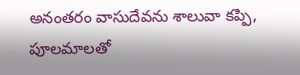అనంతరం వాసుదేవను శాలువా కప్పి, పూలమాలతో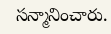సన్మానించారు.